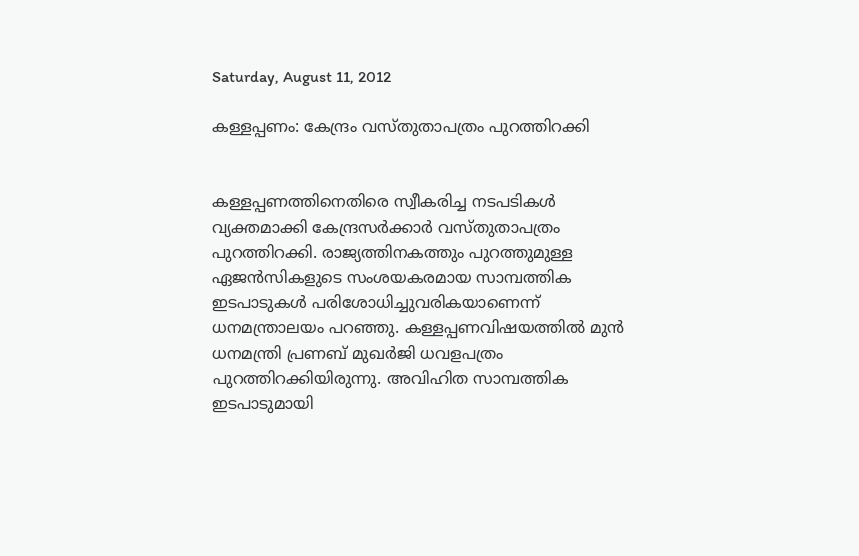Saturday, August 11, 2012

കള്ളപ്പണം: കേന്ദ്രം വസ്തുതാപത്രം പുറത്തിറക്കി


കള്ളപ്പണത്തിനെതിരെ സ്വീകരിച്ച നടപടികള്‍ വ്യക്തമാക്കി കേന്ദ്രസര്‍ക്കാര്‍ വസ്തുതാപത്രം പുറത്തിറക്കി. രാജ്യത്തിനകത്തും പുറത്തുമുള്ള ഏജന്‍സികളുടെ സംശയകരമായ സാമ്പത്തിക ഇടപാടുകള്‍ പരിശോധിച്ചുവരികയാണെന്ന് ധനമന്ത്രാലയം പറഞ്ഞു. കള്ളപ്പണവിഷയത്തില്‍ മുന്‍ ധനമന്ത്രി പ്രണബ് മുഖര്‍ജി ധവളപത്രം പുറത്തിറക്കിയിരുന്നു. അവിഹിത സാമ്പത്തിക ഇടപാടുമായി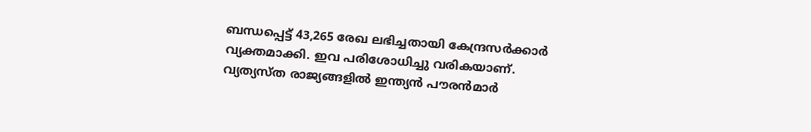ബന്ധപ്പെട്ട് 43,265 രേഖ ലഭിച്ചതായി കേന്ദ്രസര്‍ക്കാര്‍ വ്യക്തമാക്കി. ഇവ പരിശോധിച്ചു വരികയാണ്. വ്യത്യസ്ത രാജ്യങ്ങളില്‍ ഇന്ത്യന്‍ പൗരന്‍മാര്‍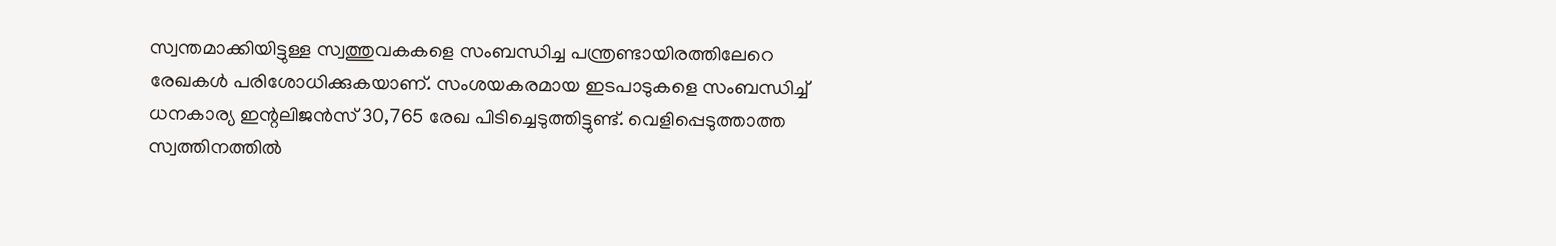സ്വന്തമാക്കിയിട്ടുള്ള സ്വത്തുവകകളെ സംബന്ധിച്ച പന്ത്രണ്ടായിരത്തിലേറെ രേഖകള്‍ പരിശോധിക്കുകയാണ്. സംശയകരമായ ഇടപാടുകളെ സംബന്ധിച്ച് ധനകാര്യ ഇന്റലിജന്‍സ് 30,765 രേഖ പിടിച്ചെടുത്തിട്ടുണ്ട്. വെളിപ്പെടുത്താത്ത സ്വത്തിനത്തില്‍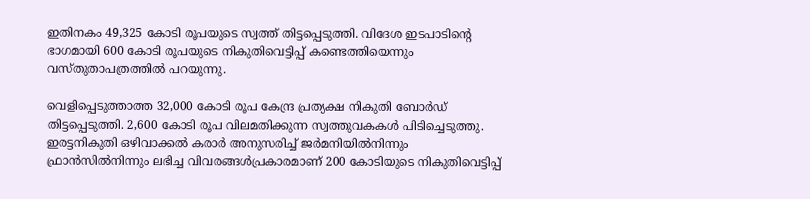ഇതിനകം 49,325 കോടി രൂപയുടെ സ്വത്ത് തിട്ടപ്പെടുത്തി. വിദേശ ഇടപാടിന്റെ ഭാഗമായി 600 കോടി രൂപയുടെ നികുതിവെട്ടിപ്പ് കണ്ടെത്തിയെന്നും വസ്തുതാപത്രത്തില്‍ പറയുന്നു.

വെളിപ്പെടുത്താത്ത 32,000 കോടി രൂപ കേന്ദ്ര പ്രത്യക്ഷ നികുതി ബോര്‍ഡ് തിട്ടപ്പെടുത്തി. 2,600 കോടി രൂപ വിലമതിക്കുന്ന സ്വത്തുവകകള്‍ പിടിച്ചെടുത്തു. ഇരട്ടനികുതി ഒഴിവാക്കല്‍ കരാര്‍ അനുസരിച്ച് ജര്‍മനിയില്‍നിന്നും ഫ്രാന്‍സില്‍നിന്നും ലഭിച്ച വിവരങ്ങള്‍പ്രകാരമാണ് 200 കോടിയുടെ നികുതിവെട്ടിപ്പ്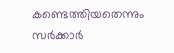കണ്ടെത്തിയതെന്നും സര്‍ക്കാര്‍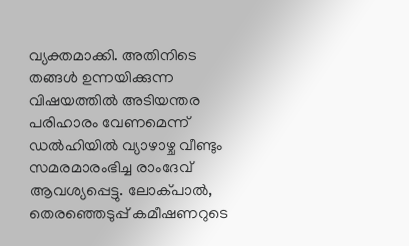വ്യക്തമാക്കി. അതിനിടെ തങ്ങള്‍ ഉന്നയിക്കുന്ന വിഷയത്തില്‍ അടിയന്തര പരിഹാരം വേണമെന്ന് ഡല്‍ഹിയില്‍ വ്യാഴാഴ്ച വീണ്ടും സമരമാരംഭിച്ച രാംദേവ് ആവശ്യപ്പെട്ടു. ലോക്പാല്‍, തെരഞ്ഞെടുപ്പ് കമീഷണറുടെ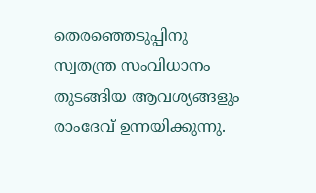തെരഞ്ഞെടുപ്പിനു സ്വതന്ത്ര സംവിധാനം തുടങ്ങിയ ആവശ്യങ്ങളും രാംദേവ് ഉന്നയിക്കുന്നു.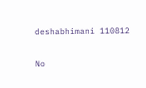deshabhimani 110812

No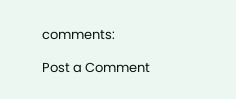comments:

Post a Comment